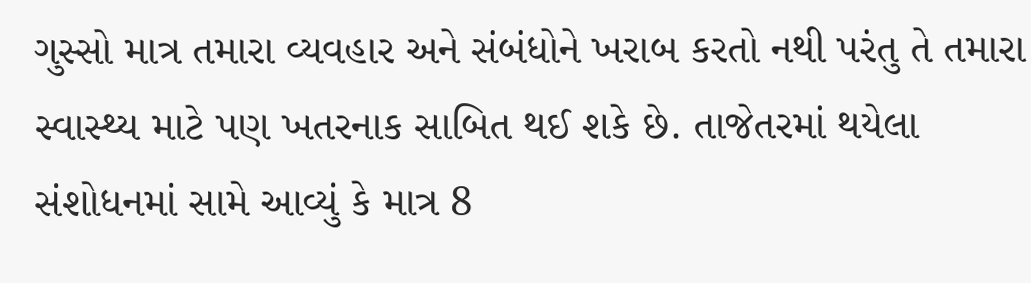ગુસ્સો માત્ર તમારા વ્યવહાર અને સંબંધોને ખરાબ કરતો નથી પરંતુ તે તમારા સ્વાસ્થ્ય માટે પણ ખતરનાક સાબિત થઈ શકે છે. તાજેતરમાં થયેલા સંશોધનમાં સામે આવ્યું કે માત્ર 8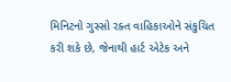મિનિટનો ગુસ્સો રક્ત વાહિકાઓને સંકુચિત કરી શકે છે, જેનાથી હાર્ટ એટેક અને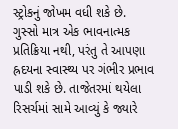સ્ટ્રોકનું જોખમ વધી શકે છે.
ગુસ્સો માત્ર એક ભાવનાત્મક પ્રતિક્રિયા નથી, પરંતુ તે આપણા હ્રદયના સ્વાસ્થ્ય પર ગંભીર પ્રભાવ પાડી શકે છે. તાજેતરમાં થયેલા રિસર્ચમાં સામે આવ્યું કે જ્યારે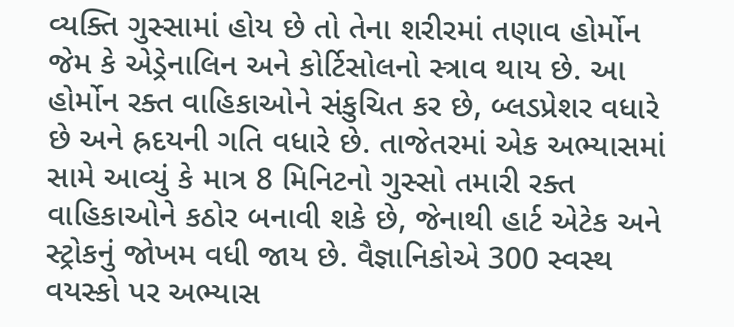વ્યક્તિ ગુસ્સામાં હોય છે તો તેના શરીરમાં તણાવ હોર્મોન જેમ કે એડ્રેનાલિન અને કોર્ટિસોલનો સ્ત્રાવ થાય છે. આ હોર્મોન રક્ત વાહિકાઓને સંકુચિત કર છે, બ્લડપ્રેશર વધારે છે અને હ્રદયની ગતિ વધારે છે. તાજેતરમાં એક અભ્યાસમાં સામે આવ્યું કે માત્ર 8 મિનિટનો ગુસ્સો તમારી રક્ત વાહિકાઓને કઠોર બનાવી શકે છે, જેનાથી હાર્ટ એટેક અને સ્ટ્રોકનું જોખમ વધી જાય છે. વૈજ્ઞાનિકોએ 300 સ્વસ્થ વયસ્કો પર અભ્યાસ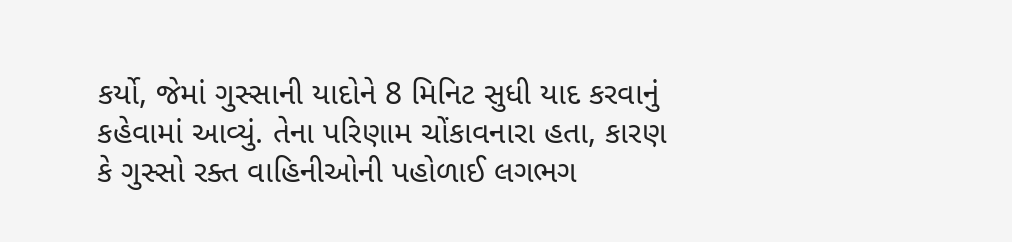કર્યો, જેમાં ગુસ્સાની યાદોને 8 મિનિટ સુધી યાદ કરવાનું કહેવામાં આવ્યું. તેના પરિણામ ચોંકાવનારા હતા, કારણ કે ગુસ્સો રક્ત વાહિનીઓની પહોળાઈ લગભગ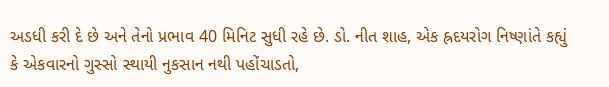અડધી કરી દે છે અને તેનો પ્રભાવ 40 મિનિટ સુધી રહે છે. ડો. નીત શાહ, એક હ્રદયરોગ નિષ્ણાંતે કહ્યું કે એકવારનો ગુસ્સો સ્થાયી નુકસાન નથી પહોંચાડતો,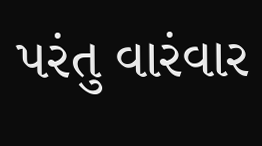પરંતુ વારંવાર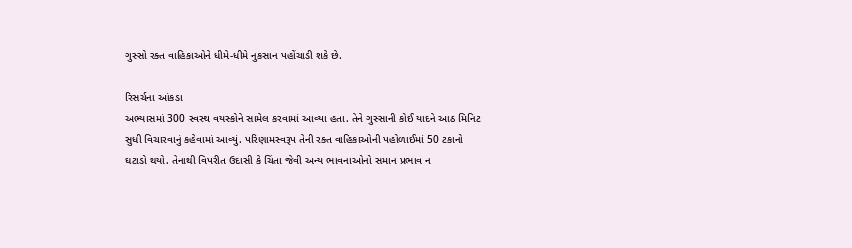ગુસ્સો રક્ત વાહિકાઓને ધીમે-ધીમે નુકસાન પહોંચાડી શકે છે.

રિસર્ચના આંકડા
અભ્યાસમાં 300 સ્વસ્થ વયસ્કોને સામેલ કરવામાં આવ્યા હતા. તેને ગુસ્સાની કોઈ યાદને આઠ મિનિટ સુધી વિચારવાનું કહેવામાં આવ્યું. પરિણામસ્વરૂપ તેની રક્ત વાહિકાઓની પહોળાઈમાં 50 ટકાનો ઘટાડો થયો. તેનાથી વિપરીત ઉદાસી કે ચિંતા જેવી અન્ય ભાવનાઓનો સમાન પ્રભાવ ન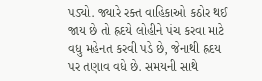પડ્યો. જ્યારે રક્ત વાહિકાઓ કઠોર થઈ જાય છે તો હ્રદયે લોહીને પંચ કરવા માટે વધુ મહેનત કરવી પડે છે, જેનાથી હ્રદય પર તણાવ વધે છે. સમયની સાથે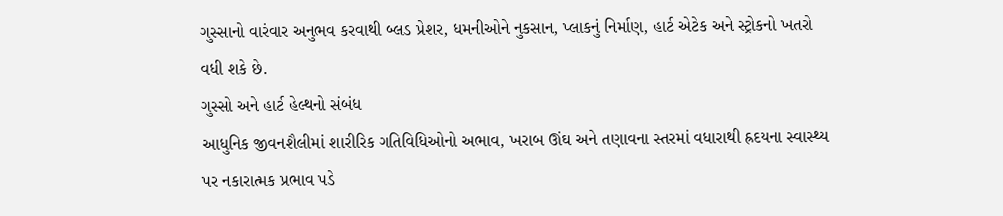ગુસ્સાનો વારંવાર અનુભવ કરવાથી બ્લડ પ્રેશર, ધમનીઓને નુકસાન, પ્લાકનું નિર્માણ, હાર્ટ એટેક અને સ્ટ્રોકનો ખતરો વધી શકે છે.
ગુસ્સો અને હાર્ટ હેલ્થનો સંબંધ
આધુનિક જીવનશૈલીમાં શારીરિક ગતિવિધિઓનો અભાવ, ખરાબ ઊંઘ અને તણાવના સ્તરમાં વધારાથી હ્રદયના સ્વાસ્થ્ય પર નકારાત્મક પ્રભાવ પડે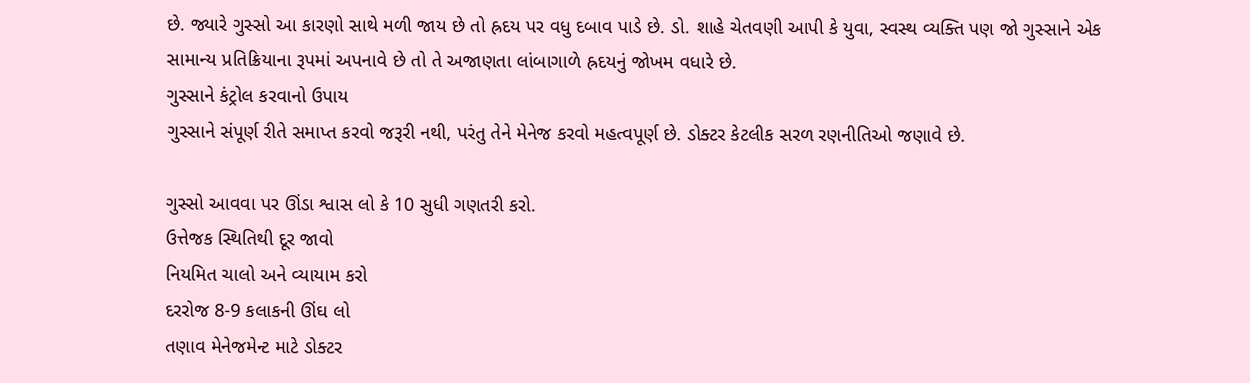છે. જ્યારે ગુસ્સો આ કારણો સાથે મળી જાય છે તો હ્રદય પર વધુ દબાવ પાડે છે. ડો. શાહે ચેતવણી આપી કે યુવા, સ્વસ્થ વ્યક્તિ પણ જો ગુસ્સાને એક સામાન્ય પ્રતિક્રિયાના રૂપમાં અપનાવે છે તો તે અજાણતા લાંબાગાળે હ્રદયનું જોખમ વધારે છે.
ગુસ્સાને કંટ્રોલ કરવાનો ઉપાય
ગુસ્સાને સંપૂર્ણ રીતે સમાપ્ત કરવો જરૂરી નથી, પરંતુ તેને મેનેજ કરવો મહત્વપૂર્ણ છે. ડોક્ટર કેટલીક સરળ રણનીતિઓ જણાવે છે.

ગુસ્સો આવવા પર ઊંડા શ્વાસ લો કે 10 સુધી ગણતરી કરો.
ઉત્તેજક સ્થિતિથી દૂર જાવો
નિયમિત ચાલો અને વ્યાયામ કરો
દરરોજ 8-9 કલાકની ઊંઘ લો
તણાવ મેનેજમેન્ટ માટે ડોક્ટર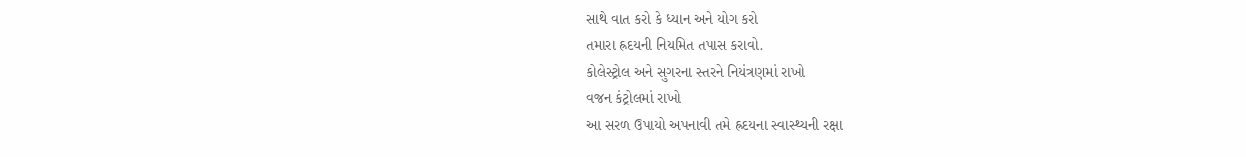સાથે વાત કરો કે ધ્યાન અને યોગ કરો
તમારા હ્રદયની નિયમિત તપાસ કરાવો.
કોલેસ્ટ્રોલ અને સુગરના સ્તરને નિયંત્રણમાં રાખો
વજન કંટ્રોલમાં રાખો
આ સરળ ઉપાયો અપનાવી તમે હ્રદયના સ્વાસ્થ્યની રક્ષા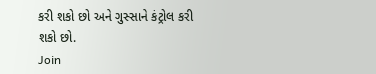કરી શકો છો અને ગુસ્સાને કંટ્રોલ કરી શકો છો.
Join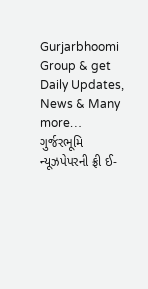Gurjarbhoomi Group & get Daily Updates, News & Many more…
ગુર્જરભૂમિ ન્યૂઝપેપરની ફ્રી ઈ-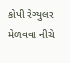કોપી રેગ્યુલર મેળવવા નીચે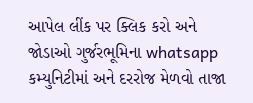આપેલ લીંક પર ક્લિક કરો અને જોડાઓ ગુર્જરભૂમિના whatsapp કમ્યુનિટીમાં અને દરરોજ મેળવો તાજા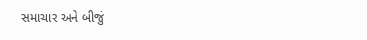સમાચાર અને બીજું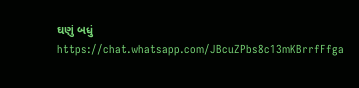ઘણું બધું https://chat.whatsapp.com/JBcuZPbs8c13mKBrrfFfga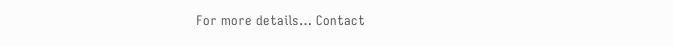For more details… Contact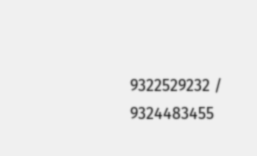9322529232 / 9324483455